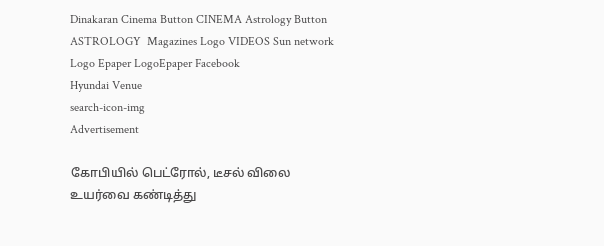Dinakaran Cinema Button CINEMA Astrology Button ASTROLOGY  Magazines Logo VIDEOS Sun network Logo Epaper LogoEpaper Facebook
Hyundai Venue
search-icon-img
Advertisement

கோபியில் பெட்ரோல், டீசல் விலை உயர்வை கண்டித்து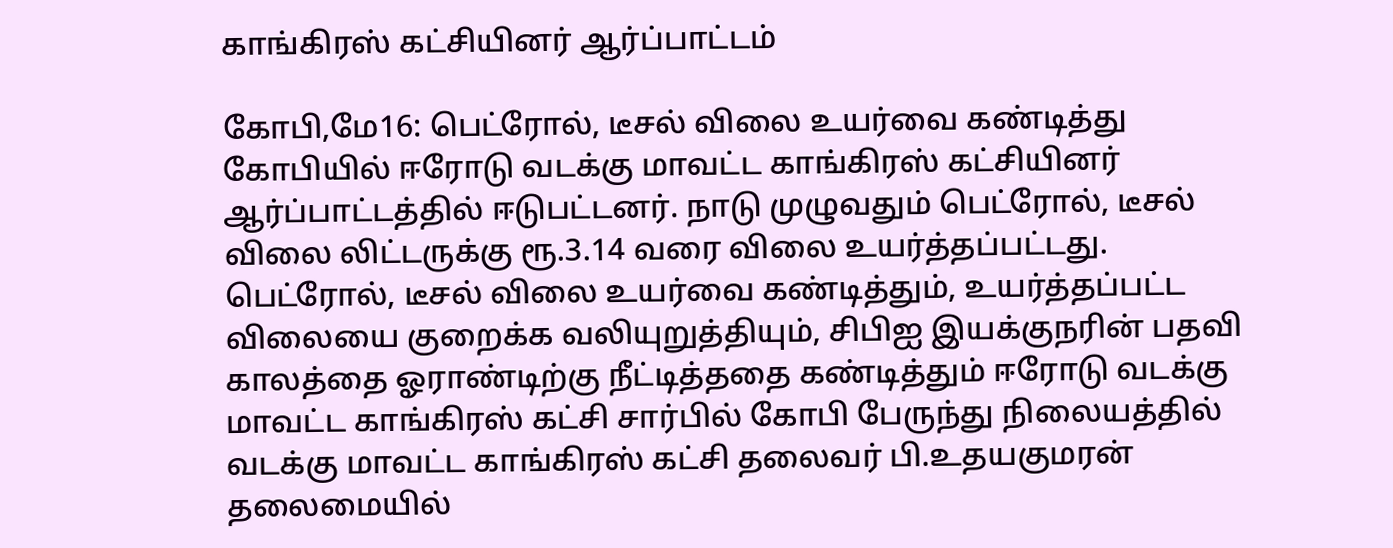காங்கிரஸ் கட்சியினர் ஆர்ப்பாட்டம்

கோபி,மே16: பெட்ரோல், டீசல் விலை உயர்வை கண்டித்து கோபியில் ஈரோடு வடக்கு மாவட்ட காங்கிரஸ் கட்சியினர் ஆர்ப்பாட்டத்தில் ஈடுபட்டனர். நாடு முழுவதும் பெட்ரோல், டீசல் விலை லிட்டருக்கு ரூ.3.14 வரை விலை உயர்த்தப்பட்டது. பெட்ரோல், டீசல் விலை உயர்வை கண்டித்தும், உயர்த்தப்பட்ட விலையை குறைக்க வலியுறுத்தியும், சிபிஐ இயக்குநரின் பதவி காலத்தை ஓராண்டிற்கு நீட்டித்ததை கண்டித்தும் ஈரோடு வடக்கு மாவட்ட காங்கிரஸ் கட்சி சார்பில் கோபி பேருந்து நிலையத்தில் வடக்கு மாவட்ட காங்கிரஸ் கட்சி தலைவர் பி.உதயகுமரன் தலைமையில்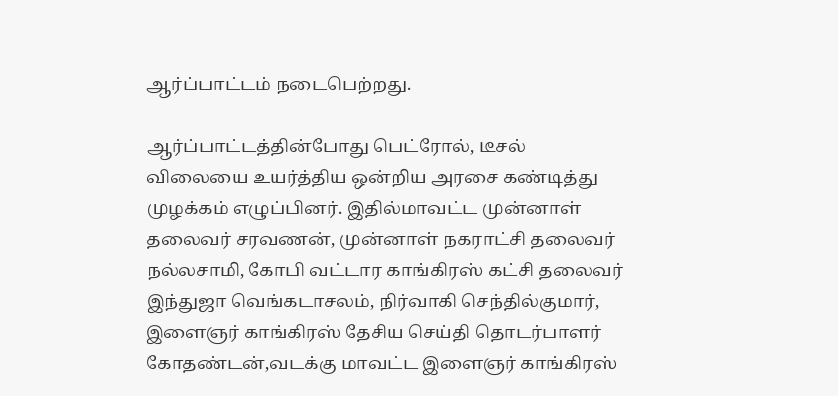ஆர்ப்பாட்டம் நடைபெற்றது.

ஆர்ப்பாட்டத்தின்போது பெட்ரோல், டீசல் விலையை உயர்த்திய ஒன்றிய அரசை கண்டித்து முழக்கம் எழுப்பினர். இதில்மாவட்ட முன்னாள் தலைவர் சரவணன், முன்னாள் நகராட்சி தலைவர் நல்லசாமி, கோபி வட்டார காங்கிரஸ் கட்சி தலைவர் இந்துஜா வெங்கடாசலம், நிர்வாகி செந்தில்குமார், இளைஞர் காங்கிரஸ் தேசிய செய்தி தொடர்பாளர் கோதண்டன்,வடக்கு மாவட்ட இளைஞர் காங்கிரஸ்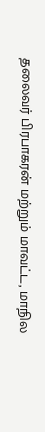தலைவர் பிரபாகரன் மற்றும் மாவட்ட, மாநில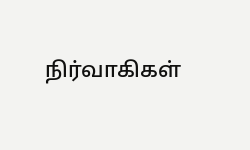நிர்வாகிகள்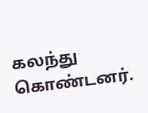கலந்து கொண்டனர்.